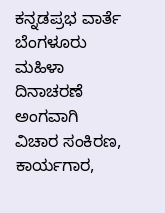ಕನ್ನಡಪ್ರಭ ವಾರ್ತೆ ಬೆಂಗಳೂರು
ಮಹಿಳಾ ದಿನಾಚರಣೆ ಅಂಗವಾಗಿ ವಿಚಾರ ಸಂಕಿರಣ, ಕಾರ್ಯಗಾರ,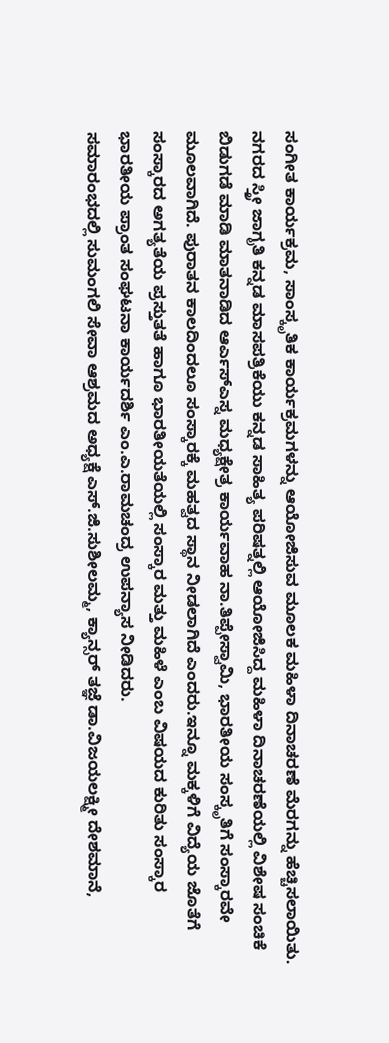ಸಂಗೀತ ಕಾರ್ಯಕ್ರಮ, ಸಾಂಸ್ಕೃತಿಕ ಕಾರ್ಯಕ್ರಮಗಳನ್ನು ಆಯೋಜಿಸುವ ಮೂಲಕ ಮಹಿಳಾ ದಿನಾಚರಣೆ ಮೆರಗನ್ನು ಹೆಚ್ಚಿಸಲಾಯಿತು.
ನಗರದ ಸ್ತ್ರೀ ಜಾಗೃತಿ ಕನ್ನಡ ಮಾಸಪತ್ರಿಕೆಯು ಕನ್ನಡ ಸಾಹಿತ್ಯ ಪರಿಷತ್ನಲ್ಲಿ ಆಯೋಜಿಸಿದ್ದ ಮಹಿಳಾ ದಿನಾಚರಣೆಯಲ್ಲಿ ವಿಶೇಷ ಸಂಚಿಕೆ ಬಿಡುಗಡೆ ಮಾಡಿ ಮಾತನಾಡಿದ ಆರ್ಎಸ್ಎಸ್ನ ಮಧ್ಯಕ್ಷೇತ್ರ ಕಾರ್ಯವಾಹ ನಾ.ತಿಪ್ಪೇಸ್ವಾಮಿ, ಭಾರತೀಯ ಸಂಸ್ಕೃತಿಗೆ ಸಂಸ್ಕಾರವೇ ಮೂಲವಾಗಿದೆ. ಪುರಾತನ ಕಾಲದಿಂದಲೂ ಸಂಸ್ಕಾರಕ್ಕೆ ಮಹತ್ವದ ಸ್ಥಾನ ನೀಡಲಾಗಿದೆ ಎಂದರು.ಇನ್ನೂ ಮಕ್ಕಳಿಗೆ ವಿದ್ಯೆಯ ಜೊತೆಗೆ ಸಂಸ್ಕಾರದ ಅಗತ್ಯತೆಯ ಪ್ರಸ್ತುತತೆ ಹಾಗೂ ಭಾರತೀಯತೆಯಲ್ಲಿ ಸಂಸ್ಕಾರ ಮತ್ತು ಮಹಿಳೆ ಎಂಬ ವಿಷಯದ ಕುರಿತು ಸಂಸ್ಕಾರ ಭಾರತೀಯ ಪ್ರಾಂತ ಸಂಘಟನಾ ಕಾರ್ಯದರ್ಶಿ ಎಂ.ಎ.ರಾಮಚಂದ್ರ ಉಪನ್ಯಾಸ ನೀಡಿದರು.
ಸಮಾರಂಭದಲ್ಲಿ ಸುಮಂಗಲಿ ಸೇವಾ ಆಶ್ರಮದ ಅಧ್ಯಕ್ಷೆ ಎಸ್.ಜಿ.ಸುಶೀಲಮ್ಮ, ಕ್ಯಾನ್ಸರ್ ತಜ್ಞೆ ಡಾ.ವಿಜಯಲಕ್ಷ್ಮೀ ದೇಶಮಾನೆ,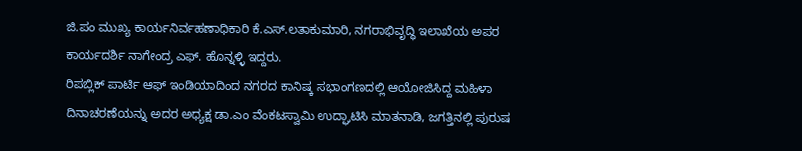ಜಿ.ಪಂ ಮುಖ್ಯ ಕಾರ್ಯನಿರ್ವಹಣಾಧಿಕಾರಿ ಕೆ.ಎಸ್.ಲತಾಕುಮಾರಿ, ನಗರಾಭಿವೃದ್ಧಿ ಇಲಾಖೆಯ ಅಪರ ಕಾರ್ಯದರ್ಶಿ ನಾಗೇಂದ್ರ ಎಫ್. ಹೊನ್ನಳ್ಳಿ ಇದ್ದರು.
ರಿಪಬ್ಲಿಕ್ ಪಾರ್ಟಿ ಆಫ್ ಇಂಡಿಯಾದಿಂದ ನಗರದ ಕಾನಿಷ್ಕ ಸಭಾಂಗಣದಲ್ಲಿ ಆಯೋಜಿಸಿದ್ದ ಮಹಿಳಾ ದಿನಾಚರಣೆಯನ್ನು ಅದರ ಅಧ್ಯಕ್ಷ ಡಾ.ಎಂ ವೆಂಕಟಸ್ವಾಮಿ ಉದ್ಘಾಟಿಸಿ ಮಾತನಾಡಿ, ಜಗತ್ತಿನಲ್ಲಿ ಪುರುಷ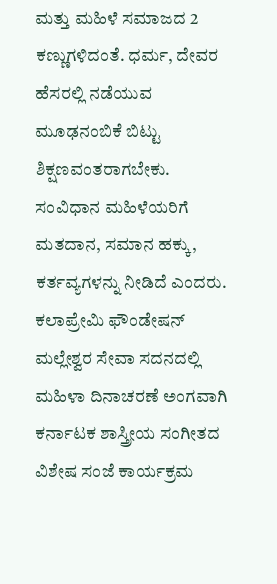ಮತ್ತು ಮಹಿಳೆ ಸಮಾಜದ 2 ಕಣ್ಣುಗಳಿದಂತೆ. ಧರ್ಮ, ದೇವರ ಹೆಸರಲ್ಲಿ ನಡೆಯುವ ಮೂಢನಂಬಿಕೆ ಬಿಟ್ಟು ಶಿಕ್ಷಣವಂತರಾಗಬೇಕು. ಸಂವಿಧಾನ ಮಹಿಳೆಯರಿಗೆ ಮತದಾನ, ಸಮಾನ ಹಕ್ಕು, ಕರ್ತವ್ಯಗಳನ್ನು ನೀಡಿದೆ ಎಂದರು.
ಕಲಾಪ್ರೇಮಿ ಫೌಂಡೇಷನ್ ಮಲ್ಲೇಶ್ವರ ಸೇವಾ ಸದನದಲ್ಲಿ ಮಹಿಳಾ ದಿನಾಚರಣೆ ಅಂಗವಾಗಿ ಕರ್ನಾಟಕ ಶಾಸ್ತ್ರೀಯ ಸಂಗೀತದ ವಿಶೇಷ ಸಂಜೆ ಕಾರ್ಯಕ್ರಮ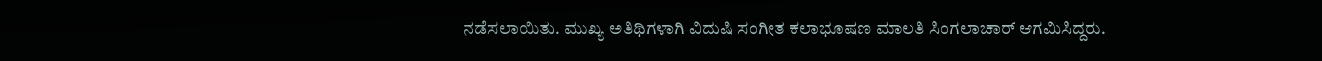ನಡೆಸಲಾಯಿತು. ಮುಖ್ಯ ಅತಿಥಿಗಳಾಗಿ ವಿದುಷಿ ಸಂಗೀತ ಕಲಾಭೂಷಣ ಮಾಲತಿ ಸಿಂಗಲಾಚಾರ್ ಆಗಮಿಸಿದ್ದರು.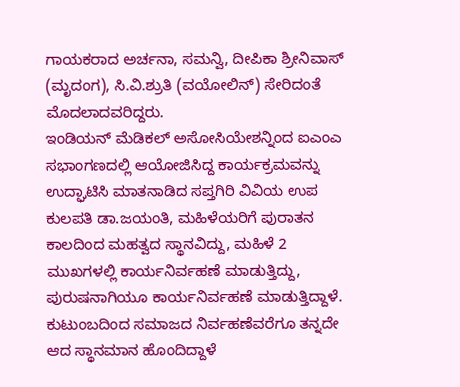ಗಾಯಕರಾದ ಅರ್ಚನಾ, ಸಮನ್ವಿ, ದೀಪಿಕಾ ಶ್ರೀನಿವಾಸ್ (ಮೃದಂಗ), ಸಿ.ವಿ.ಶ್ರುತಿ (ವಯೋಲಿನ್) ಸೇರಿದಂತೆ ಮೊದಲಾದವರಿದ್ದರು.
ಇಂಡಿಯನ್ ಮೆಡಿಕಲ್ ಅಸೋಸಿಯೇಶನ್ನಿಂದ ಐಎಂಎ ಸಭಾಂಗಣದಲ್ಲಿ ಆಯೋಜಿಸಿದ್ದ ಕಾರ್ಯಕ್ರಮವನ್ನು ಉದ್ಘಾಟಿಸಿ ಮಾತನಾಡಿದ ಸಪ್ತಗಿರಿ ವಿವಿಯ ಉಪ ಕುಲಪತಿ ಡಾ.ಜಯಂತಿ, ಮಹಿಳೆಯರಿಗೆ ಪುರಾತನ ಕಾಲದಿಂದ ಮಹತ್ವದ ಸ್ಥಾನವಿದ್ದು, ಮಹಿಳೆ 2 ಮುಖಗಳಲ್ಲಿ ಕಾರ್ಯನಿರ್ವಹಣೆ ಮಾಡುತ್ತಿದ್ದು, ಪುರುಷನಾಗಿಯೂ ಕಾರ್ಯನಿರ್ವಹಣೆ ಮಾಡುತ್ತಿದ್ದಾಳೆ. ಕುಟುಂಬದಿಂದ ಸಮಾಜದ ನಿರ್ವಹಣೆವರೆಗೂ ತನ್ನದೇ ಆದ ಸ್ಥಾನಮಾನ ಹೊಂದಿದ್ದಾಳೆ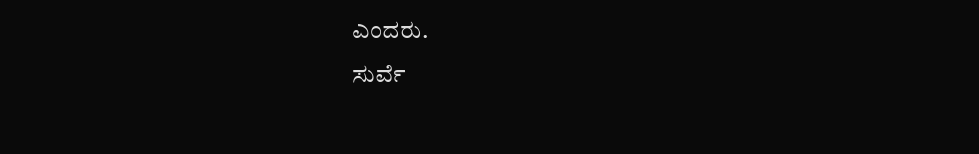ಎಂದರು.
ಸುರ್ವೆ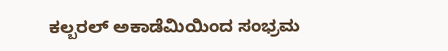ಕಲ್ಬರಲ್ ಅಕಾಡೆಮಿಯಿಂದ ಸಂಭ್ರಮ